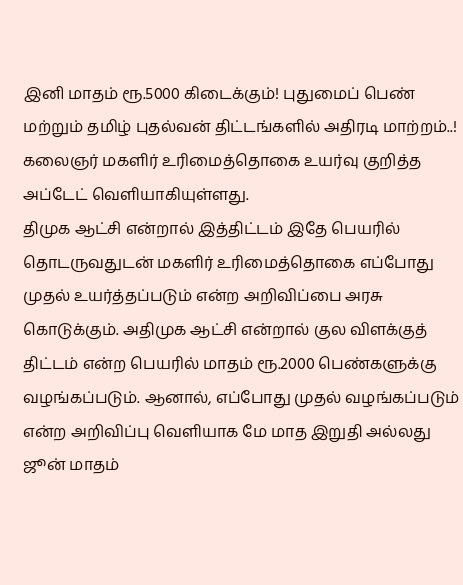இனி மாதம் ரூ.5000 கிடைக்கும்! புதுமைப் பெண் மற்றும் தமிழ் புதல்வன் திட்டங்களில் அதிரடி மாற்றம்..!
கலைஞர் மகளிர் உரிமைத்தொகை உயர்வு குறித்த அப்டேட் வெளியாகியுள்ளது.
திமுக ஆட்சி என்றால் இத்திட்டம் இதே பெயரில் தொடருவதுடன் மகளிர் உரிமைத்தொகை எப்போது முதல் உயர்த்தப்படும் என்ற அறிவிப்பை அரசு கொடுக்கும். அதிமுக ஆட்சி என்றால் குல விளக்குத் திட்டம் என்ற பெயரில் மாதம் ரூ.2000 பெண்களுக்கு வழங்கப்படும். ஆனால், எப்போது முதல் வழங்கப்படும் என்ற அறிவிப்பு வெளியாக மே மாத இறுதி அல்லது ஜூன் மாதம்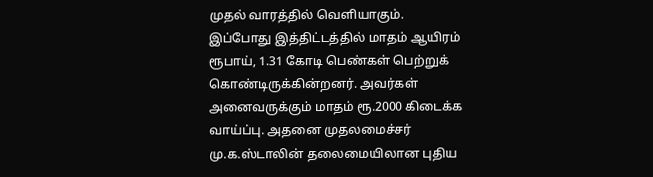முதல் வாரத்தில் வெளியாகும்.
இப்போது இத்திட்டத்தில் மாதம் ஆயிரம் ரூபாய், 1.31 கோடி பெண்கள் பெற்றுக் கொண்டிருக்கின்றனர். அவர்கள் அனைவருக்கும் மாதம் ரூ.2000 கிடைக்க வாய்ப்பு. அதனை முதலமைச்சர் மு.க.ஸ்டாலின் தலைமையிலான புதிய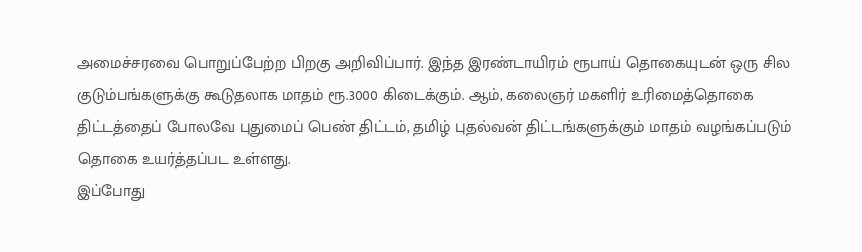அமைச்சரவை பொறுப்பேற்ற பிறகு அறிவிப்பார். இந்த இரண்டாயிரம் ரூபாய் தொகையுடன் ஒரு சில குடும்பங்களுக்கு கூடுதலாக மாதம் ரூ.3000 கிடைக்கும். ஆம், கலைஞர் மகளிர் உரிமைத்தொகை திட்டத்தைப் போலவே புதுமைப் பெண் திட்டம், தமிழ் புதல்வன் திட்டங்களுக்கும் மாதம் வழங்கப்படும் தொகை உயர்த்தப்பட உள்ளது.
இப்போது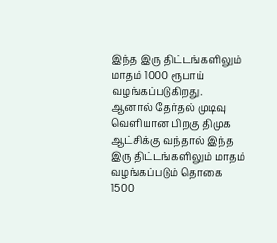இந்த இரு திட்டங்களிலும் மாதம் 1000 ரூபாய் வழங்கப்படுகிறது. ஆனால் தேர்தல் முடிவு வெளியான பிறகு திமுக ஆட்சிக்கு வந்தால் இந்த இரு திட்டங்களிலும் மாதம் வழங்கப்படும் தொகை 1500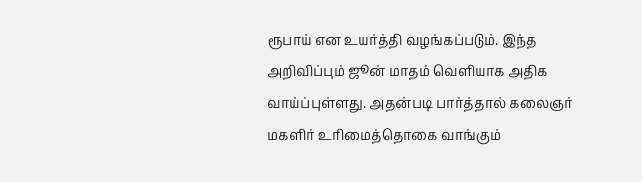ரூபாய் என உயர்த்தி வழங்கப்படும். இந்த அறிவிப்பும் ஜூன் மாதம் வெளியாக அதிக வாய்ப்புள்ளது. அதன்படி பார்த்தால் கலைஞர் மகளிர் உரிமைத்தொகை வாங்கும்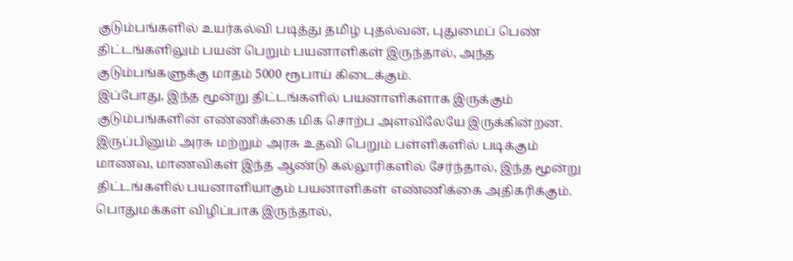குடும்பங்களில் உயர்கல்வி படித்து தமிழ் புதல்வன், புதுமைப் பெண் திட்டங்களிலும் பயன் பெறும் பயனாளிகள் இருந்தால், அந்த குடும்பங்களுக்கு மாதம் 5000 ரூபாய் கிடைக்கும்.
இப்போது, இந்த மூன்று திட்டங்களில் பயனாளிகளாக இருக்கும் குடும்பங்களின் எண்ணிக்கை மிக சொற்ப அளவிலேயே இருக்கின்றன. இருப்பினும் அரசு மற்றும் அரசு உதவி பெறும் பள்ளிகளில் படிக்கும் மாணவ, மாணவிகள் இந்த ஆண்டு கல்லூரிகளில் சேர்ந்தால், இந்த மூன்று திட்டங்களில் பயனாளியாகும் பயனாளிகள் எண்ணிக்கை அதிகரிக்கும். பொதுமக்கள் விழிப்பாக இருந்தால்,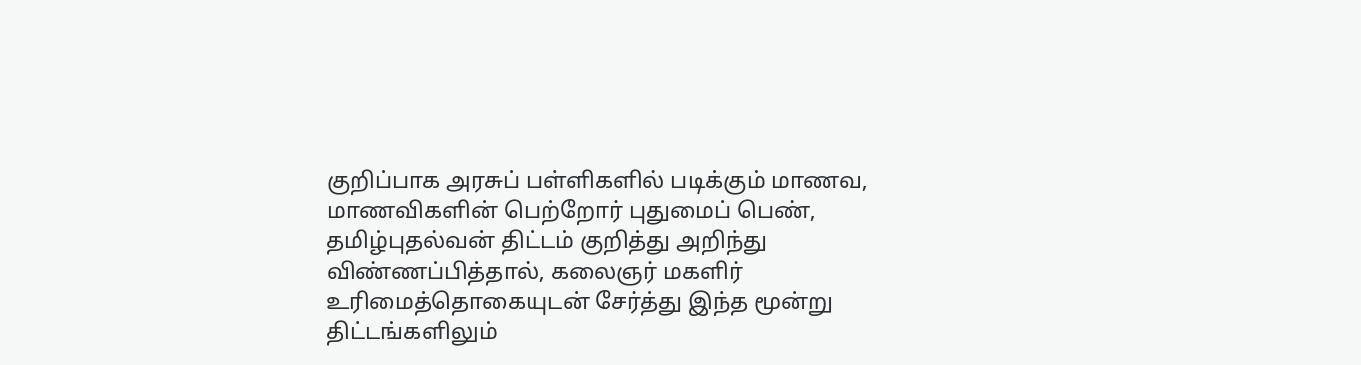குறிப்பாக அரசுப் பள்ளிகளில் படிக்கும் மாணவ, மாணவிகளின் பெற்றோர் புதுமைப் பெண், தமிழ்புதல்வன் திட்டம் குறித்து அறிந்து விண்ணப்பித்தால், கலைஞர் மகளிர் உரிமைத்தொகையுடன் சேர்த்து இந்த மூன்று திட்டங்களிலும்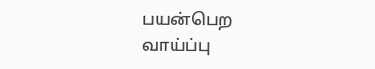பயன்பெற வாய்ப்பு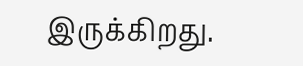இருக்கிறது.